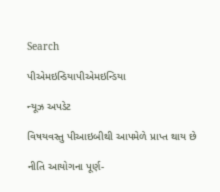Search

પીએમઇન્ડિયાપીએમઇન્ડિયા

ન્યૂઝ અપડેટ

વિષયવસ્તુ પીઆઇબીથી આપમેળે પ્રાપ્ત થાય છે

નીતિ આયોગના પૂર્ણ-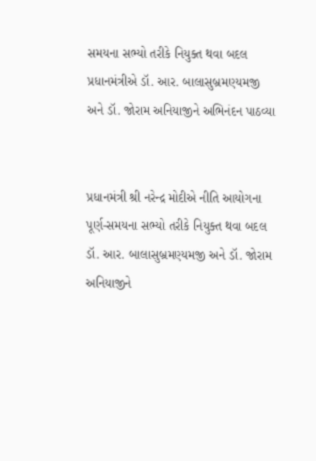સમયના સભ્યો તરીકે નિયુક્ત થવા બદલ પ્રધાનમંત્રીએ ડૉ. આર. બાલાસુબ્રમણ્યમજી અને ડૉ. જોરામ અનિયાજીને અભિનંદન પાઠવ્યા


પ્રધાનમંત્રી શ્રી નરેન્દ્ર મોદીએ નીતિ આયોગના પૂર્ણ-સમયના સભ્યો તરીકે નિયુક્ત થવા બદલ ડૉ. આર. બાલાસુબ્રમણ્યમજી અને ડૉ. જોરામ અનિયાજીને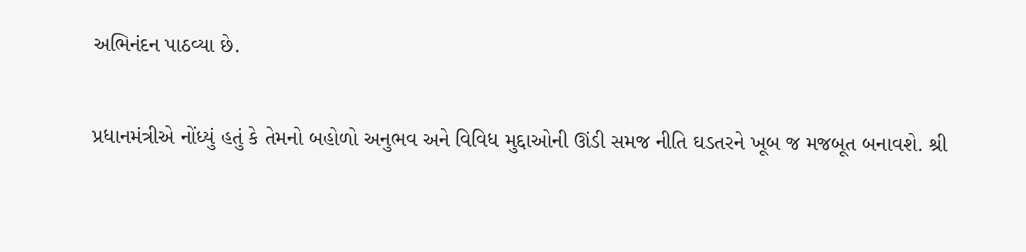અભિનંદન પાઠવ્યા છે.

પ્રધાનમંત્રીએ નોંધ્યું હતું કે તેમનો બહોળો અનુભવ અને વિવિધ મુદ્દાઓની ઊંડી સમજ નીતિ ઘડતરને ખૂબ જ મજબૂત બનાવશે. શ્રી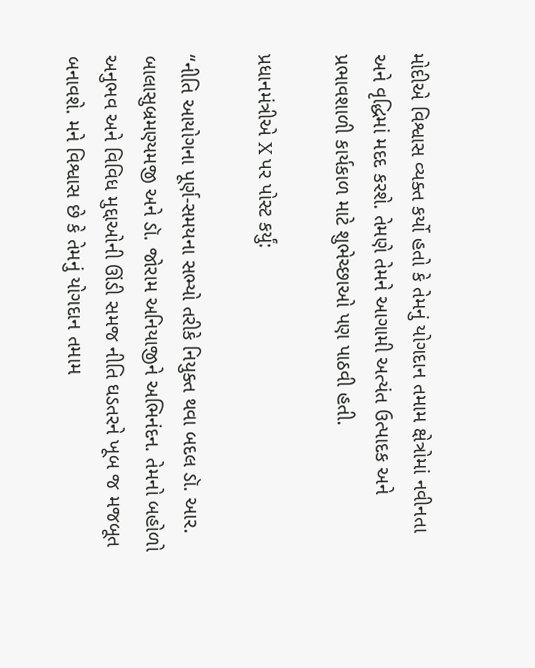મોદીએ વિશ્વાસ વ્યક્ત કર્યો હતો કે તેમનું યોગદાન તમામ ક્ષેત્રોમાં નવીનતા અને વૃદ્ધિમાં મદદ કરશે. તેમણે તેમને આગામી અત્યંત ઉત્પાદક અને પ્રભાવશાળી કાર્યકાળ માટે શુભેચ્છાઓ પણ પાઠવી હતી.

પ્રધાનમંત્રીએ X પર પોસ્ટ કર્યું:

“નીતિ આયોગના પૂર્ણ-સમયના સભ્યો તરીકે નિયુક્ત થવા બદલ ડૉ. આર. બાલાસુબ્રમણ્યમજી અને ડૉ. જોરામ અનિયાજીને અભિનંદન. તેમનો બહોળો અનુભવ અને વિવિધ મુદ્દાઓની ઊંડી સમજ નીતિ ઘડતરને ખૂબ જ મજબૂત બનાવશે. મને વિશ્વાસ છે કે તેમનું યોગદાન તમામ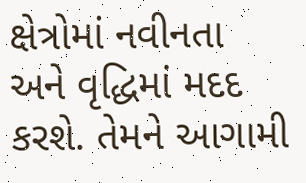ક્ષેત્રોમાં નવીનતા અને વૃદ્ધિમાં મદદ કરશે. તેમને આગામી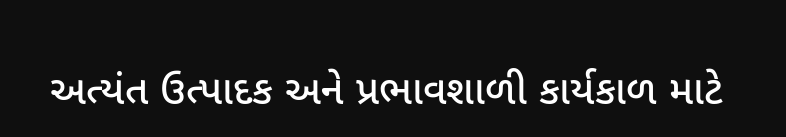અત્યંત ઉત્પાદક અને પ્રભાવશાળી કાર્યકાળ માટે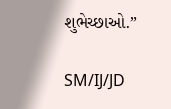શુભેચ્છાઓ.”

SM/IJ/JD